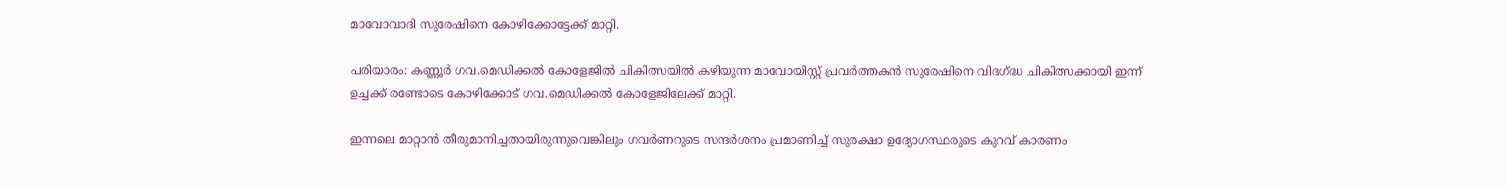മാവോവാദി സുരേഷിനെ കോഴിക്കോട്ടേക്ക് മാറ്റി.

പരിയാരം: കണ്ണൂര്‍ ഗവ.മെഡിക്കല്‍ കോളേജില്‍ ചികിത്സയില്‍ കഴിയുന്ന മാവോയിസ്റ്റ് പ്രവര്‍ത്തകന്‍ സുരേഷിനെ വിദഗ്ദ്ധ ചികിത്സക്കായി ഇന്ന് ഉച്ചക്ക് രണ്ടോടെ കോഴിക്കോട് ഗവ.മെഡിക്കല്‍ കോളേജിലേക്ക് മാറ്റി.

ഇന്നലെ മാറ്റാന്‍ തീരുമാനിച്ചതായിരുന്നുവെങ്കിലും ഗവര്‍ണറുടെ സന്ദര്‍ശനം പ്രമാണിച്ച് സുരക്ഷാ ഉദ്യോഗസ്ഥരുടെ കുറവ് കാരണം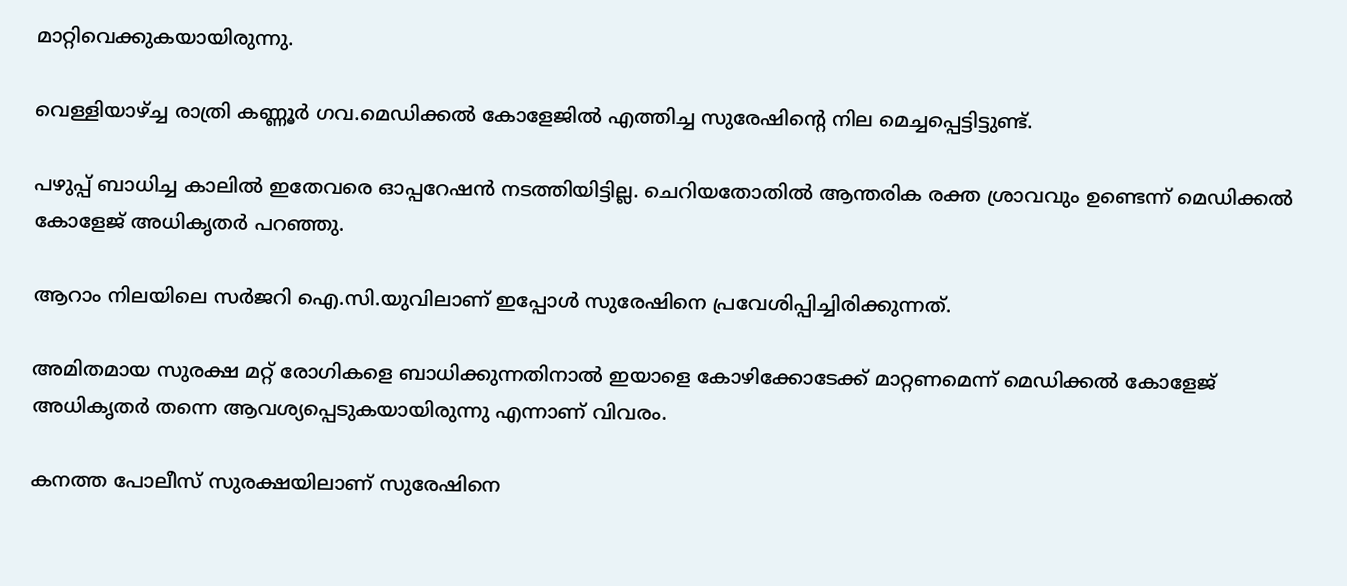മാറ്റിവെക്കുകയായിരുന്നു.

വെള്ളിയാഴ്ച്ച രാത്രി കണ്ണൂര്‍ ഗവ.മെഡിക്കല്‍ കോളേജില്‍ എത്തിച്ച സുരേഷിന്റെ നില മെച്ചപ്പെട്ടിട്ടുണ്ട്.

പഴുപ്പ് ബാധിച്ച കാലില്‍ ഇതേവരെ ഓപ്പറേഷന്‍ നടത്തിയിട്ടില്ല. ചെറിയതോതില്‍ ആന്തരിക രക്ത ശ്രാവവും ഉണ്ടെന്ന് മെഡിക്കല്‍ കോളേജ് അധികൃതര്‍ പറഞ്ഞു.

ആറാം നിലയിലെ സര്‍ജറി ഐ.സി.യുവിലാണ് ഇപ്പോള്‍ സുരേഷിനെ പ്രവേശിപ്പിച്ചിരിക്കുന്നത്.

അമിതമായ സുരക്ഷ മറ്റ് രോഗികളെ ബാധിക്കുന്നതിനാല്‍ ഇയാളെ കോഴിക്കോടേക്ക് മാറ്റണമെന്ന് മെഡിക്കല്‍ കോളേജ് അധികൃതര്‍ തന്നെ ആവശ്യപ്പെടുകയായിരുന്നു എന്നാണ് വിവരം.

കനത്ത പോലീസ് സുരക്ഷയിലാണ് സുരേഷിനെ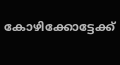കോഴിക്കോട്ടേക്ക്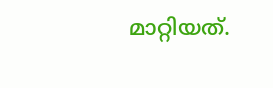മാറ്റിയത്.